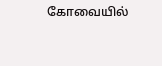கோவையில்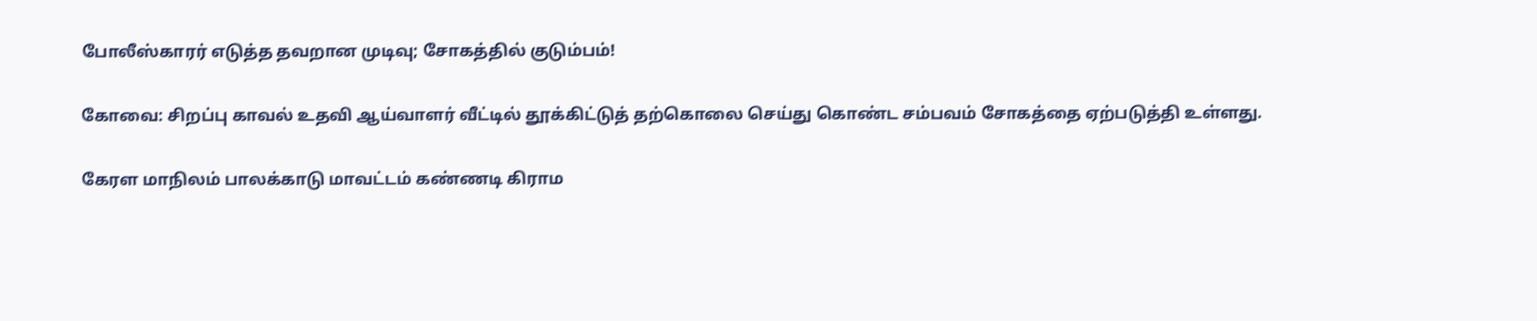போலீஸ்காரர் எடுத்த தவறான முடிவு; சோகத்தில் குடும்பம்!

கோவை: சிறப்பு காவல் உதவி ஆய்வாளர் வீட்டில் தூக்கிட்டுத் தற்கொலை செய்து கொண்ட சம்பவம் சோகத்தை ஏற்படுத்தி உள்ளது.

கேரள மாநிலம் பாலக்காடு மாவட்டம் கண்ணடி கிராம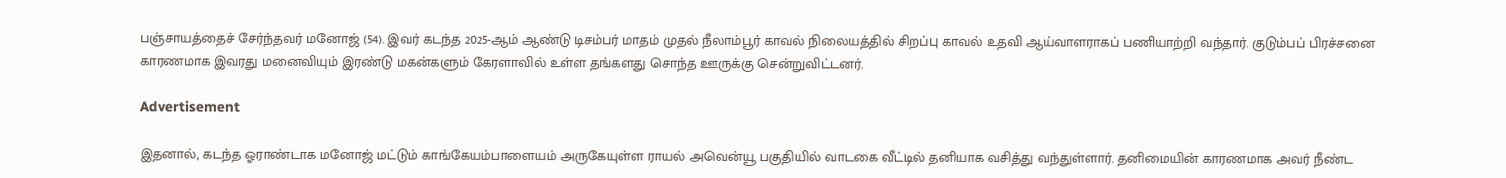பஞ்சாயத்தைச் சேர்ந்தவர் மனோஜ் (54). இவர் கடந்த 2025-ஆம் ஆண்டு டிசம்பர் மாதம் முதல் நீலாம்பூர் காவல் நிலையத்தில் சிறப்பு காவல் உதவி ஆய்வாளராகப் பணியாற்றி வந்தார். குடும்பப் பிரச்சனை காரணமாக இவரது மனைவியும் இரண்டு மகன்களும் கேரளாவில் உள்ள தங்களது சொந்த ஊருக்கு சென்றுவிட்டனர்.

Advertisement

இதனால், கடந்த ஓராண்டாக மனோஜ் மட்டும் காங்கேயம்பாளையம் அருகேயுள்ள ராயல் அவென்யூ பகுதியில் வாடகை வீட்டில் தனியாக வசித்து வந்துள்ளார். தனிமையின் காரணமாக அவர் நீண்ட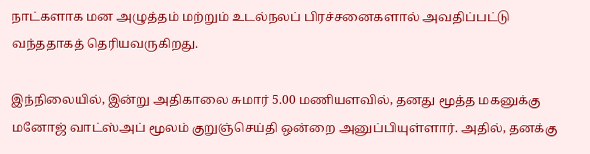நாட்களாக மன அழுத்தம் மற்றும் உடல்நலப் பிரச்சனைகளால் அவதிப்பட்டு வந்ததாகத் தெரியவருகிறது.

இந்நிலையில், இன்று அதிகாலை சுமார் 5.00 மணியளவில், தனது மூத்த மகனுக்கு மனோஜ் வாட்ஸ்அப் மூலம் குறுஞ்செய்தி ஒன்றை அனுப்பியுள்ளார். அதில், தனக்கு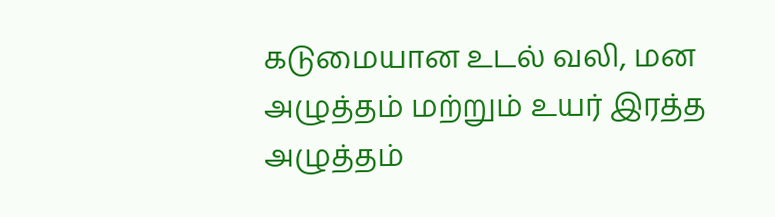கடுமையான உடல் வலி, மன அழுத்தம் மற்றும் உயர் இரத்த அழுத்தம்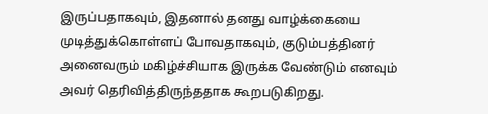இருப்பதாகவும், இதனால் தனது வாழ்க்கையை முடித்துக்கொள்ளப் போவதாகவும், குடும்பத்தினர் அனைவரும் மகிழ்ச்சியாக இருக்க வேண்டும் எனவும் அவர் தெரிவித்திருந்ததாக கூறபடுகிறது.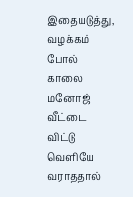இதையடுத்து, வழக்கம் போல் காலை மனோஜ் வீட்டை விட்டு வெளியே வராததால்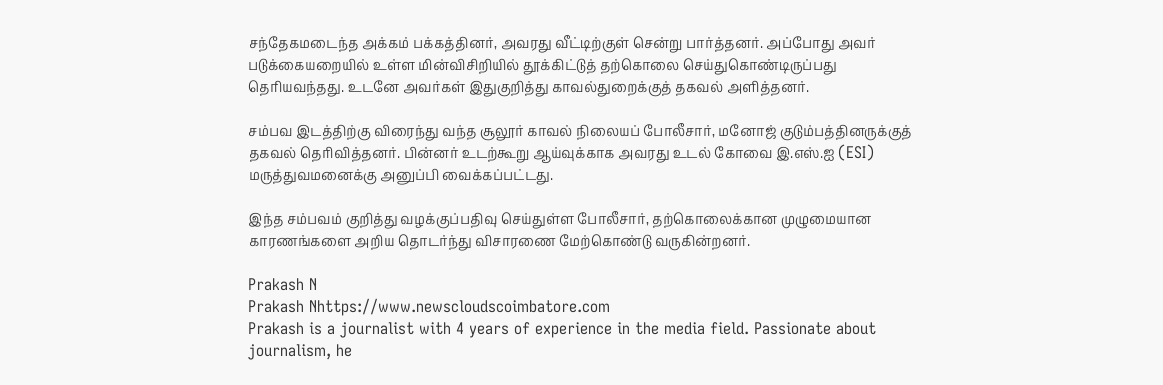சந்தேகமடைந்த அக்கம் பக்கத்தினர், அவரது வீட்டிற்குள் சென்று பார்த்தனர். அப்போது அவர் படுக்கையறையில் உள்ள மின்விசிறியில் தூக்கிட்டுத் தற்கொலை செய்துகொண்டிருப்பது தெரியவந்தது. உடனே அவர்கள் இதுகுறித்து காவல்துறைக்குத் தகவல் அளித்தனர்.

சம்பவ இடத்திற்கு விரைந்து வந்த சூலூர் காவல் நிலையப் போலீசார், மனோஜ் குடும்பத்தினருக்குத் தகவல் தெரிவித்தனர். பின்னர் உடற்கூறு ஆய்வுக்காக அவரது உடல் கோவை இ.எஸ்.ஐ (ESI) மருத்துவமனைக்கு அனுப்பி வைக்கப்பட்டது.

இந்த சம்பவம் குறித்து வழக்குப்பதிவு செய்துள்ள போலீசார், தற்கொலைக்கான முழுமையான காரணங்களை அறிய தொடர்ந்து விசாரணை மேற்கொண்டு வருகின்றனர்.

Prakash N
Prakash Nhttps://www.newscloudscoimbatore.com
Prakash is a journalist with 4 years of experience in the media field. Passionate about journalism, he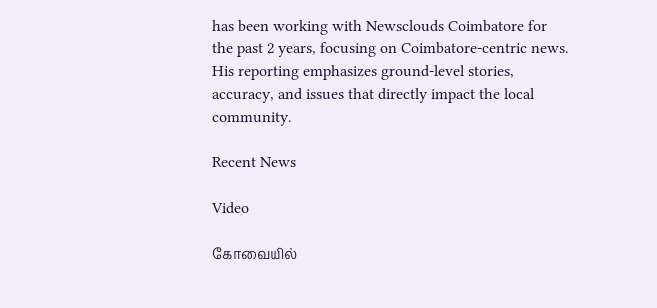has been working with Newsclouds Coimbatore for the past 2 years, focusing on Coimbatore-centric news. His reporting emphasizes ground-level stories, accuracy, and issues that directly impact the local community.

Recent News

Video

கோவையில்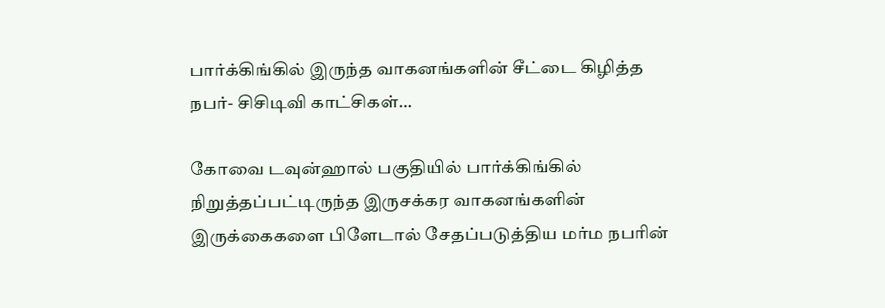பார்க்கிங்கில் இருந்த வாகனங்களின் சீட்டை கிழித்த நபர்- சிசிடிவி காட்சிகள்…

கோவை டவுன்ஹால் பகுதியில் பார்க்கிங்கில் நிறுத்தப்பட்டிருந்த இருசக்கர வாகனங்களின் இருக்கைகளை பிளேடால் சேதப்படுத்திய மர்ம நபரின்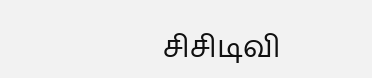சிசிடிவி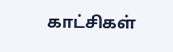காட்சிகள்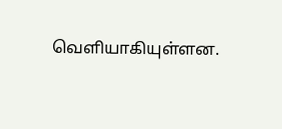வெளியாகியுள்ளன.